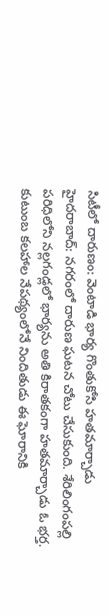సిటీలో దారుణం: వెంటాడి భార్య గొంతుకోసి హతమార్చాడు
హైదరాబాద్: నగరంలో దారుణ ఘటన చోటు చేసుకుంది. శేరిలింగంపల్లి పరిధిలోని నల్లగండ్లలో భార్యను అతి కిరాతకంగా హతమార్చాడు ఓ భర్త. కుటుంబ కలహాల నేపథ్యంలోనే నిందితుడు ఈ ఘోరానికి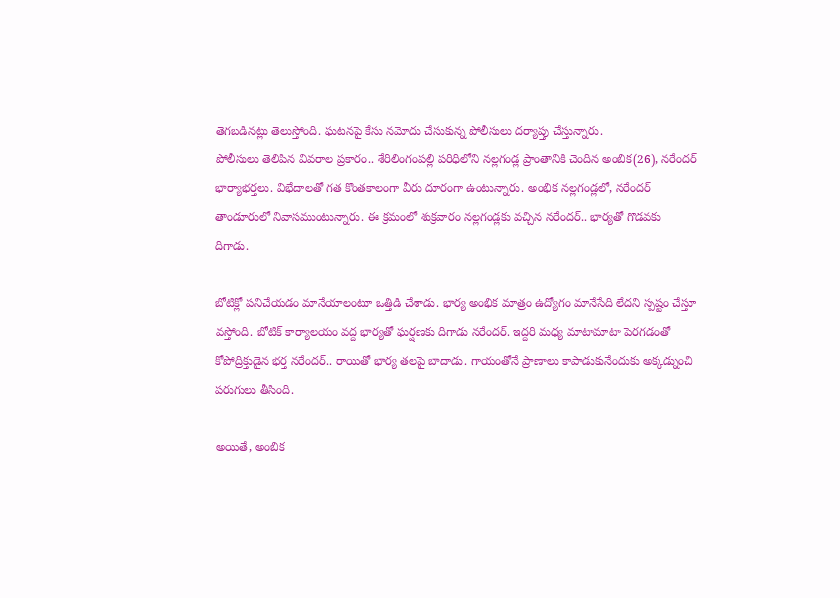తెగబడినట్లు తెలుస్తోంది. ఘటనపై కేసు నమోదు చేసుకున్న పోలీసులు దర్యాప్తు చేస్తున్నారు.
పోలీసులు తెలిపిన వివరాల ప్రకారం.. శేరిలింగంపల్లి పరిధిలోని నల్లగండ్ల ప్రాంతానికి చెందిన అంబిక(26), నరేందర్ భార్యాభర్తలు. విభేదాలతో గత కొంతకాలంగా వీరు దూరంగా ఉంటున్నారు. అంభిక నల్లగండ్లలో, నరేందర్ తాండూరులో నివాసముంటున్నారు. ఈ క్రమంలో శుక్రవారం నల్లగండ్లకు వచ్చిన నరేందర్.. భార్యతో గొడవకు దిగాడు.

బోటిక్లో పనిచేయడం మానేయాలంటూ ఒత్తిడి చేశాడు. భార్య అంభిక మాత్రం ఉద్యోగం మానేసేది లేదని స్పష్టం చేస్తూ వస్తోంది. బోటిక్ కార్యాలయం వద్ద భార్యతో ఘర్షణకు దిగాడు నరేందర్. ఇద్దరి మధ్య మాటామాటా పెరగడంతో కోపోద్రిక్తుడైన భర్త నరేందర్.. రాయితో భార్య తలపై బాదాడు. గాయంతోనే ప్రాణాలు కాపాడుకునేందుకు అక్కడ్నుంచి పరుగులు తీసింది.

అయితే, అంబిక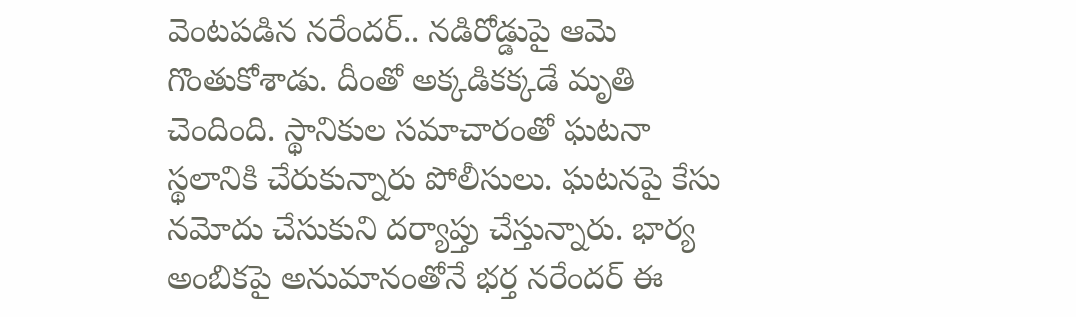వెంటపడిన నరేందర్.. నడిరోడ్డుపై ఆమె గొంతుకోశాడు. దీంతో అక్కడికక్కడే మృతి చెందింది. స్థానికుల సమాచారంతో ఘటనా స్థలానికి చేరుకున్నారు పోలీసులు. ఘటనపై కేసు నమోదు చేసుకుని దర్యాప్తు చేస్తున్నారు. భార్య అంబికపై అనుమానంతోనే భర్త నరేందర్ ఈ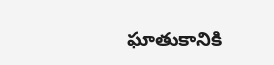ఘాతుకానికి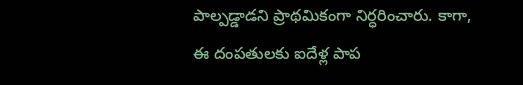పాల్పడ్డాడని ప్రాథమికంగా నిర్ధరించారు. కాగా, ఈ దంపతులకు ఐదేళ్ల పాప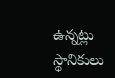ఉన్నట్లు స్థానికులు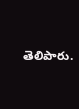తెలిపారు.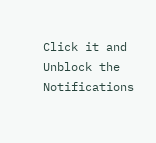Click it and Unblock the Notifications